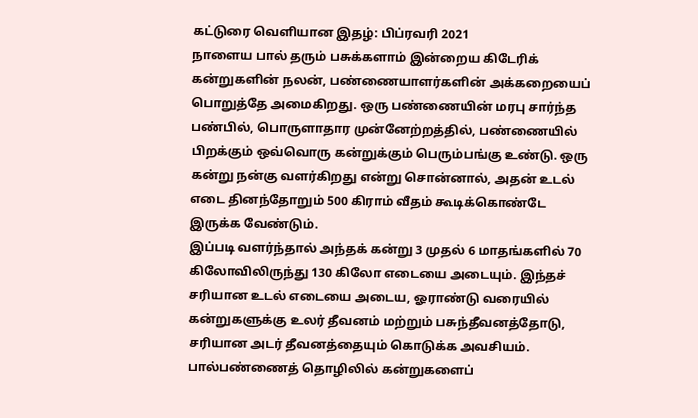கட்டுரை வெளியான இதழ்: பிப்ரவரி 2021
நாளைய பால் தரும் பசுக்களாம் இன்றைய கிடேரிக் கன்றுகளின் நலன், பண்ணையாளர்களின் அக்கறையைப் பொறுத்தே அமைகிறது. ஒரு பண்ணையின் மரபு சார்ந்த பண்பில், பொருளாதார முன்னேற்றத்தில், பண்ணையில் பிறக்கும் ஒவ்வொரு கன்றுக்கும் பெரும்பங்கு உண்டு. ஒரு கன்று நன்கு வளர்கிறது என்று சொன்னால், அதன் உடல் எடை தினந்தோறும் 500 கிராம் வீதம் கூடிக்கொண்டே இருக்க வேண்டும்.
இப்படி வளர்ந்தால் அந்தக் கன்று 3 முதல் 6 மாதங்களில் 70 கிலோவிலிருந்து 130 கிலோ எடையை அடையும். இந்தச் சரியான உடல் எடையை அடைய, ஓராண்டு வரையில் கன்றுகளுக்கு உலர் தீவனம் மற்றும் பசுந்தீவனத்தோடு, சரியான அடர் தீவனத்தையும் கொடுக்க அவசியம்.
பால்பண்ணைத் தொழிலில் கன்றுகளைப்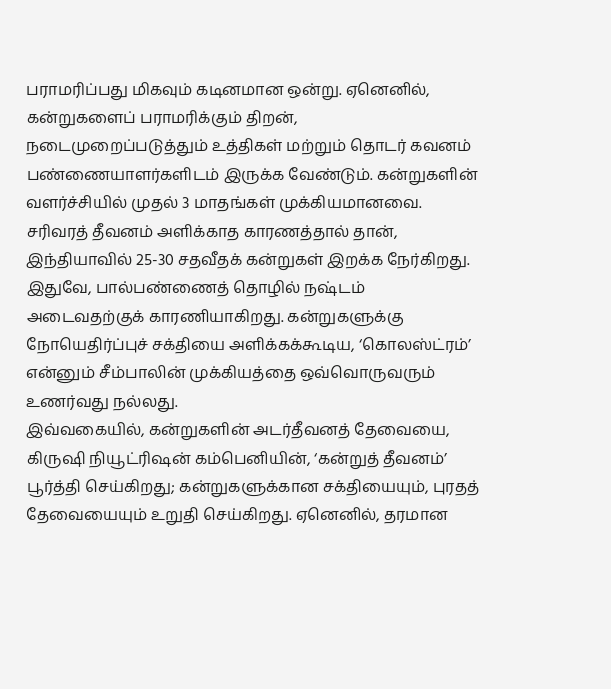பராமரிப்பது மிகவும் கடினமான ஒன்று. ஏனெனில், கன்றுகளைப் பராமரிக்கும் திறன், நடைமுறைப்படுத்தும் உத்திகள் மற்றும் தொடர் கவனம் பண்ணையாளர்களிடம் இருக்க வேண்டும். கன்றுகளின் வளர்ச்சியில் முதல் 3 மாதங்கள் முக்கியமானவை.
சரிவரத் தீவனம் அளிக்காத காரணத்தால் தான், இந்தியாவில் 25-30 சதவீதக் கன்றுகள் இறக்க நேர்கிறது. இதுவே, பால்பண்ணைத் தொழில் நஷ்டம் அடைவதற்குக் காரணியாகிறது. கன்றுகளுக்கு நோயெதிர்ப்புச் சக்தியை அளிக்கக்கூடிய, ‘கொலஸ்ட்ரம்’ என்னும் சீம்பாலின் முக்கியத்தை ஒவ்வொருவரும் உணர்வது நல்லது.
இவ்வகையில், கன்றுகளின் அடர்தீவனத் தேவையை, கிருஷி நியூட்ரிஷன் கம்பெனியின், ‘கன்றுத் தீவனம்’ பூர்த்தி செய்கிறது; கன்றுகளுக்கான சக்தியையும், புரதத் தேவையையும் உறுதி செய்கிறது. ஏனெனில், தரமான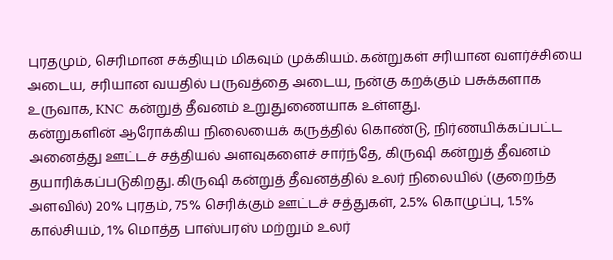புரதமும், செரிமான சக்தியும் மிகவும் முக்கியம். கன்றுகள் சரியான வளர்ச்சியை அடைய, சரியான வயதில் பருவத்தை அடைய, நன்கு கறக்கும் பசுக்களாக உருவாக, KNC கன்றுத் தீவனம் உறுதுணையாக உள்ளது.
கன்றுகளின் ஆரோக்கிய நிலையைக் கருத்தில் கொண்டு, நிர்ணயிக்கப்பட்ட அனைத்து ஊட்டச் சத்தியல் அளவுகளைச் சார்ந்தே, கிருஷி கன்றுத் தீவனம் தயாரிக்கப்படுகிறது. கிருஷி கன்றுத் தீவனத்தில் உலர் நிலையில் (குறைந்த அளவில்) 20% புரதம், 75% செரிக்கும் ஊட்டச் சத்துகள், 2.5% கொழுப்பு, 1.5% கால்சியம், 1% மொத்த பாஸ்பரஸ் மற்றும் உலர்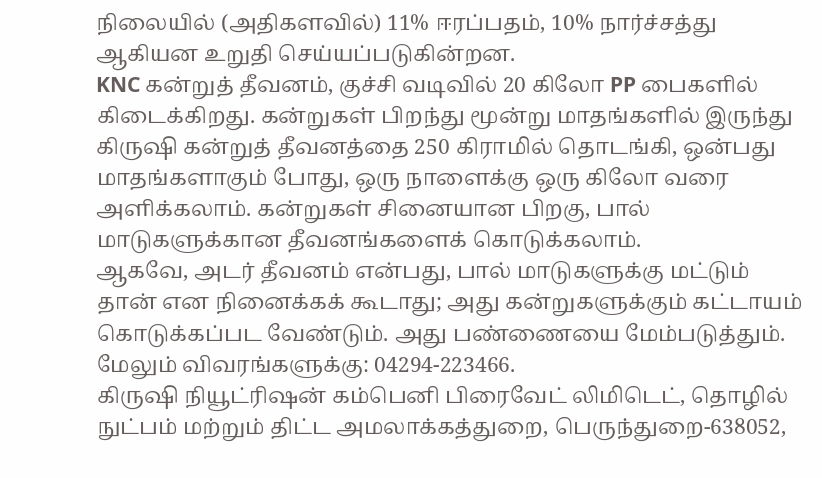நிலையில் (அதிகளவில்) 11% ஈரப்பதம், 10% நார்ச்சத்து ஆகியன உறுதி செய்யப்படுகின்றன.
KNC கன்றுத் தீவனம், குச்சி வடிவில் 20 கிலோ PP பைகளில் கிடைக்கிறது. கன்றுகள் பிறந்து மூன்று மாதங்களில் இருந்து கிருஷி கன்றுத் தீவனத்தை 250 கிராமில் தொடங்கி, ஒன்பது மாதங்களாகும் போது, ஒரு நாளைக்கு ஒரு கிலோ வரை அளிக்கலாம். கன்றுகள் சினையான பிறகு, பால் மாடுகளுக்கான தீவனங்களைக் கொடுக்கலாம்.
ஆகவே, அடர் தீவனம் என்பது, பால் மாடுகளுக்கு மட்டும் தான் என நினைக்கக் கூடாது; அது கன்றுகளுக்கும் கட்டாயம் கொடுக்கப்பட வேண்டும். அது பண்ணையை மேம்படுத்தும்.
மேலும் விவரங்களுக்கு: 04294-223466.
கிருஷி நியூட்ரிஷன் கம்பெனி பிரைவேட் லிமிடெட், தொழில் நுட்பம் மற்றும் திட்ட அமலாக்கத்துறை, பெருந்துறை-638052,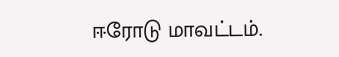ஈரோடு மாவட்டம்.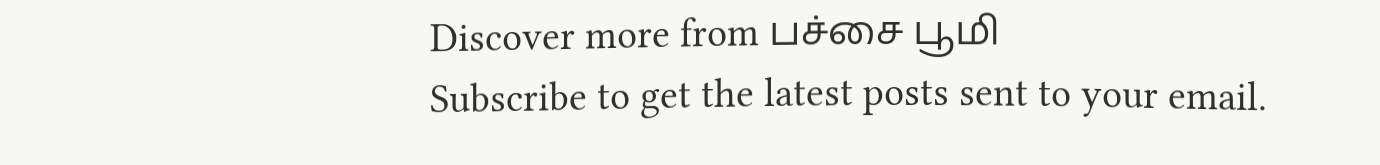Discover more from பச்சை பூமி
Subscribe to get the latest posts sent to your email.